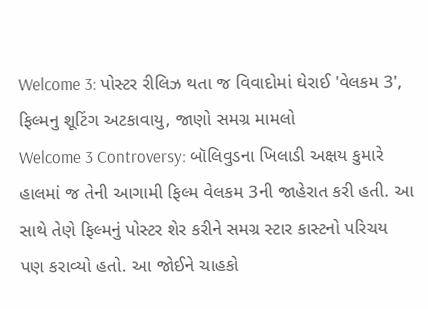Welcome 3: પોસ્ટર રીલિઝ થતા જ વિવાદોમાં ઘેરાઈ 'વેલકમ 3', ફિલ્મનુ શૂટિંગ અટકાવાયુ, જાણો સમગ્ર મામલો
Welcome 3 Controversy: બૉલિવુડના ખિલાડી અક્ષય કુમારે હાલમાં જ તેની આગામી ફિલ્મ વેલકમ 3ની જાહેરાત કરી હતી. આ સાથે તેણે ફિલ્મનું પોસ્ટર શેર કરીને સમગ્ર સ્ટાર કાસ્ટનો પરિચય પણ કરાવ્યો હતો. આ જોઈને ચાહકો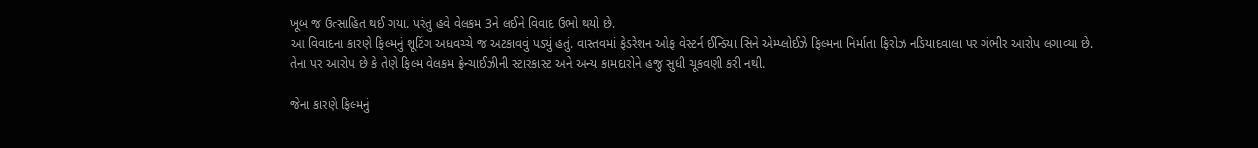ખૂબ જ ઉત્સાહિત થઈ ગયા. પરંતુ હવે વેલકમ 3ને લઈને વિવાદ ઉભો થયો છે.
આ વિવાદના કારણે ફિલ્મનું શૂટિંગ અધવચ્ચે જ અટકાવવું પડ્યું હતું. વાસ્તવમાં ફેડરેશન ઓફ વેસ્ટર્ન ઈન્ડિયા સિને એમ્પ્લોઈઝે ફિલ્મના નિર્માતા ફિરોઝ નડિયાદવાલા પર ગંભીર આરોપ લગાવ્યા છે. તેના પર આરોપ છે કે તેણે ફિલ્મ વેલકમ ફ્રેન્ચાઈઝીની સ્ટારકાસ્ટ અને અન્ય કામદારોને હજુ સુધી ચૂકવણી કરી નથી.

જેના કારણે ફિલ્મનું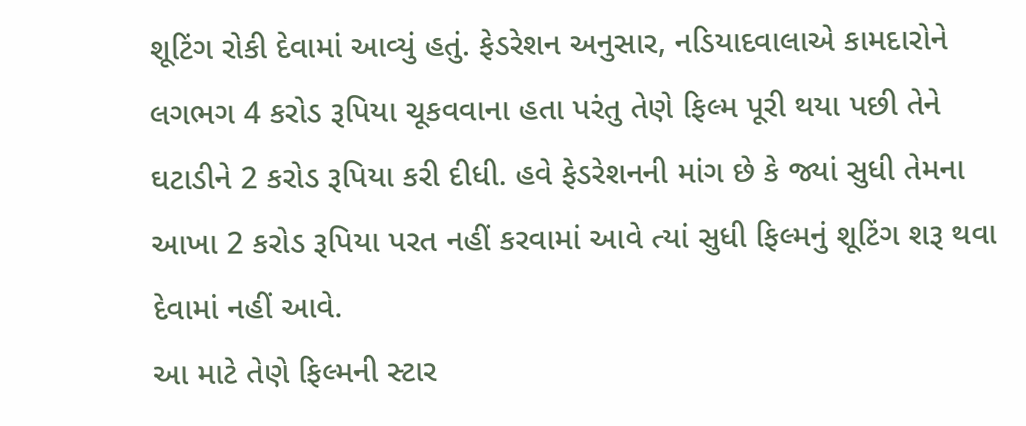શૂટિંગ રોકી દેવામાં આવ્યું હતું. ફેડરેશન અનુસાર, નડિયાદવાલાએ કામદારોને લગભગ 4 કરોડ રૂપિયા ચૂકવવાના હતા પરંતુ તેણે ફિલ્મ પૂરી થયા પછી તેને ઘટાડીને 2 કરોડ રૂપિયા કરી દીધી. હવે ફેડરેશનની માંગ છે કે જ્યાં સુધી તેમના આખા 2 કરોડ રૂપિયા પરત નહીં કરવામાં આવે ત્યાં સુધી ફિલ્મનું શૂટિંગ શરૂ થવા દેવામાં નહીં આવે.
આ માટે તેણે ફિલ્મની સ્ટાર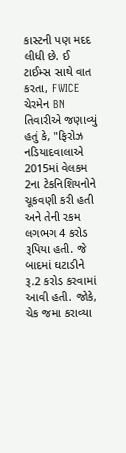કાસ્ટની પણ મદદ લીધી છે. ઈ ટાઈમ્સ સાથે વાત કરતા, FWICE ચેરમેન BN તિવારીએ જણાવ્યું હતું કે, "ફિરોઝ નડિયાદવાલાએ 2015માં વેલકમ 2ના ટેકનિશિયનોને ચૂકવણી કરી હતી અને તેની રકમ લગભગ 4 કરોડ રૂપિયા હતી. જે બાદમાં ઘટાડીને રૂ.2 કરોડ કરવામાં આવી હતી. જોકે, ચેક જમા કરાવ્યા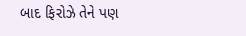બાદ ફિરોઝે તેને પણ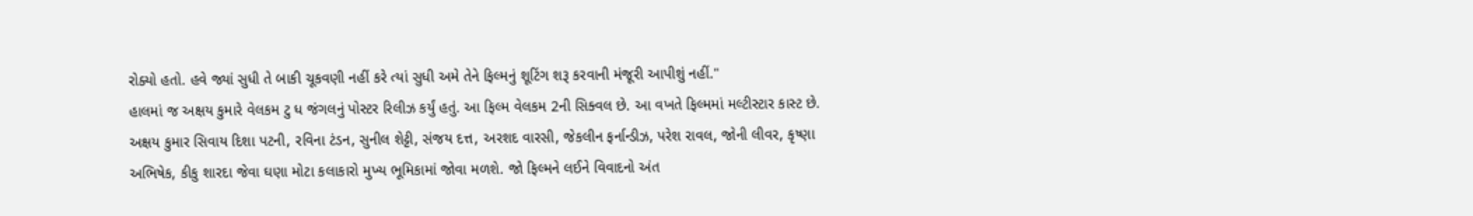રોક્યો હતો. હવે જ્યાં સુધી તે બાકી ચૂકવણી નહીં કરે ત્યાં સુધી અમે તેને ફિલ્મનું શૂટિંગ શરૂ કરવાની મંજૂરી આપીશું નહીં."
હાલમાં જ અક્ષય કુમારે વેલકમ ટુ ધ જંગલનું પોસ્ટર રિલીઝ કર્યું હતું. આ ફિલ્મ વેલકમ 2ની સિક્વલ છે. આ વખતે ફિલ્મમાં મલ્ટીસ્ટાર કાસ્ટ છે. અક્ષય કુમાર સિવાય દિશા પટની, રવિના ટંડન, સુનીલ શેટ્ટી, સંજય દત્ત, અરશદ વારસી, જેકલીન ફર્નાન્ડીઝ, પરેશ રાવલ, જોની લીવર, કૃષ્ણા અભિષેક, કીકુ શારદા જેવા ઘણા મોટા કલાકારો મુખ્ય ભૂમિકામાં જોવા મળશે. જો ફિલ્મને લઈને વિવાદનો અંત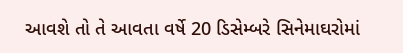આવશે તો તે આવતા વર્ષે 20 ડિસેમ્બરે સિનેમાઘરોમાં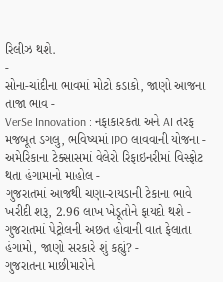રિલીઝ થશે.
-
સોના-ચાંદીના ભાવમાં મોટો કડાકો, જાણો આજના તાજા ભાવ -
VerSe Innovation : નફાકારકતા અને AI તરફ મજબૂત ડગલુ, ભવિષ્યમાં IPO લાવવાની યોજના -
અમેરિકાના ટેક્સાસમાં વેલેરો રિફાઇનરીમાં વિસ્ફોટ થતા હંગામાનો માહોલ -
ગુજરાતમાં આજથી ચણા-રાયડાની ટેકાના ભાવે ખરીદી શરૂ, 2.96 લાખ ખેડૂતોને ફાયદો થશે -
ગુજરાતમાં પેટ્રોલની અછત હોવાની વાત ફેલાતા હંગામો, જાણો સરકારે શું કહ્યું? -
ગુજરાતના માછીમારોને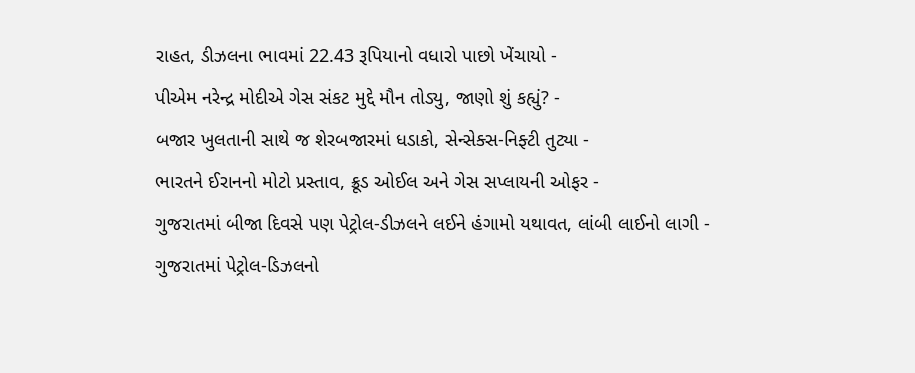રાહત, ડીઝલના ભાવમાં 22.43 રૂપિયાનો વધારો પાછો ખેંચાયો -
પીએમ નરેન્દ્ર મોદીએ ગેસ સંકટ મુદ્દે મૌન તોડ્યુ, જાણો શું કહ્યું? -
બજાર ખુલતાની સાથે જ શેરબજારમાં ધડાકો, સેન્સેક્સ-નિફ્ટી તુટ્યા -
ભારતને ઈરાનનો મોટો પ્રસ્તાવ, ક્રૂડ ઓઈલ અને ગેસ સપ્લાયની ઓફર -
ગુજરાતમાં બીજા દિવસે પણ પેટ્રોલ-ડીઝલને લઈને હંગામો યથાવત, લાંબી લાઈનો લાગી -
ગુજરાતમાં પેટ્રોલ-ડિઝલનો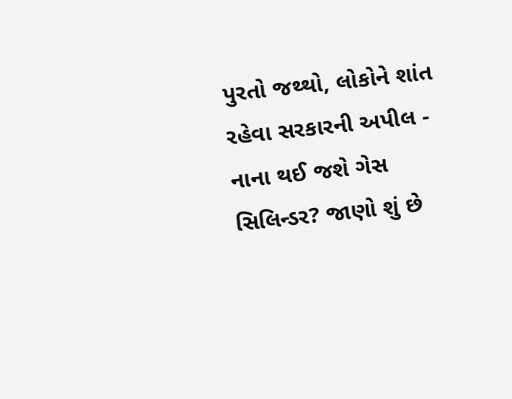પુરતો જથ્થો, લોકોને શાંત રહેવા સરકારની અપીલ -
નાના થઈ જશે ગેસ સિલિન્ડર? જાણો શું છે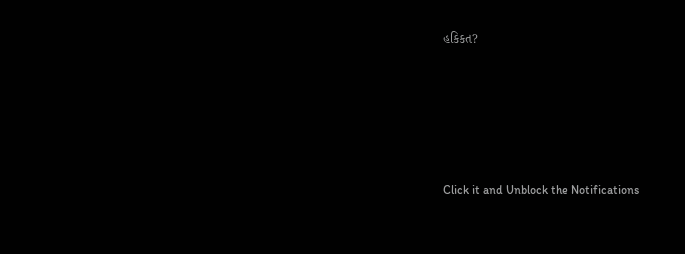હકિકત?









Click it and Unblock the Notifications